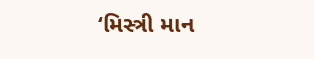‘મિસ્ત્રી માન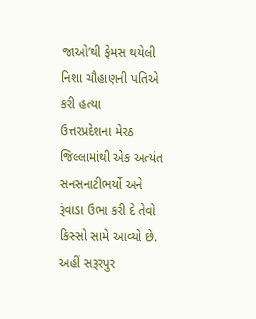જાઓ’થી ફેમસ થયેલી નિશા ચૌહાણની પતિએ કરી હત્યા
ઉત્તરપ્રદેશના મેરઠ જિલ્લામાંથી એક અત્યંત સનસનાટીભર્યો અને રૂંવાડા ઉભા કરી દે તેવો કિસ્સો સામે આવ્યો છે. અહીં સરૂરપુર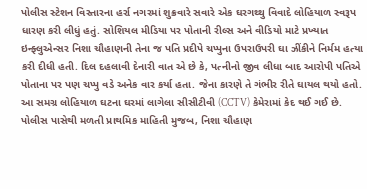પોલીસ સ્ટેશન વિસ્તારના હર્રા નગરમાં શુક્રવારે સવારે એક ઘરગથ્થુ વિવાદે લોહિયાળ સ્વરૂપ ધારણ કરી લીધું હતું. સોશિયલ મીડિયા પર પોતાની રીલ્સ અને વીડિયો માટે પ્રખ્યાત ઇન્ફ્લુએન્સર નિશા ચૌહાણની તેના જ પતિ પ્રદીપે ચપ્પુના ઉપરાઉપરી ઘા ઝીંકીને નિર્મમ હત્યા કરી દીધી હતી. દિલ દહલાવી દેનારી વાત એ છે કે, પત્નીનો જીવ લીધા બાદ આરોપી પતિએ પોતાના પર પણ ચપ્પુ વડે અનેક વાર કર્યા હતા. જેના કારણે તે ગંભીર રીતે ઘાયલ થયો હતો. આ સમગ્ર લોહિયાળ ઘટના ઘરમાં લાગેલા સીસીટીવી (CCTV) કેમેરામાં કેદ થઈ ગઈ છે.
પોલીસ પાસેથી મળતી પ્રાથમિક માહિતી મુજબ, નિશા ચૌહાણ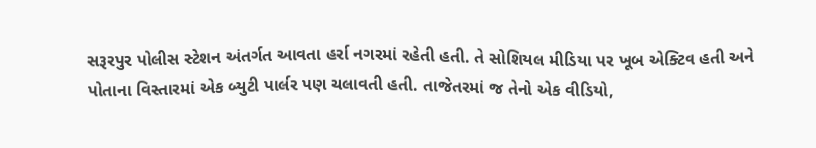સરૂરપુર પોલીસ સ્ટેશન અંતર્ગત આવતા હર્રા નગરમાં રહેતી હતી. તે સોશિયલ મીડિયા પર ખૂબ એક્ટિવ હતી અને પોતાના વિસ્તારમાં એક બ્યુટી પાર્લર પણ ચલાવતી હતી. તાજેતરમાં જ તેનો એક વીડિયો,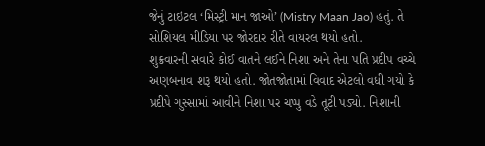જેનું ટાઇટલ ‘મિસ્ટ્રી માન જાઓ’ (Mistry Maan Jao) હતું. તે સોશિયલ મીડિયા પર જોરદાર રીતે વાયરલ થયો હતો.
શુક્રવારની સવારે કોઈ વાતને લઈને નિશા અને તેના પતિ પ્રદીપ વચ્ચે અણબનાવ શરૂ થયો હતો. જોતજોતામાં વિવાદ એટલો વધી ગયો કે પ્રદીપે ગુસ્સામાં આવીને નિશા પર ચપ્પુ વડે તૂટી પડ્યો. નિશાની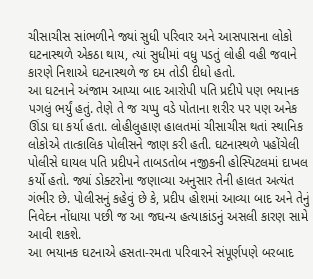ચીસાચીસ સાંભળીને જ્યાં સુધી પરિવાર અને આસપાસના લોકો ઘટનાસ્થળે એકઠા થાય, ત્યાં સુધીમાં વધુ પડતું લોહી વહી જવાને કારણે નિશાએ ઘટનાસ્થળે જ દમ તોડી દીધો હતો.
આ ઘટનાને અંજામ આપ્યા બાદ આરોપી પતિ પ્રદીપે પણ ભયાનક પગલું ભર્યું હતું. તેણે તે જ ચપ્પુ વડે પોતાના શરીર પર પણ અનેક ઊંડા ઘા કર્યા હતા. લોહીલુહાણ હાલતમાં ચીસાચીસ થતાં સ્થાનિક લોકોએ તાત્કાલિક પોલીસને જાણ કરી હતી. ઘટનાસ્થળે પહોંચેલી પોલીસે ઘાયલ પતિ પ્રદીપને તાબડતોબ નજીકની હોસ્પિટલમાં દાખલ કર્યો હતો. જ્યાં ડોક્ટરોના જણાવ્યા અનુસાર તેની હાલત અત્યંત ગંભીર છે. પોલીસનું કહેવું છે કે, પ્રદીપ હોશમાં આવ્યા બાદ અને તેનું નિવેદન નોંધાયા પછી જ આ જઘન્ય હત્યાકાંડનું અસલી કારણ સામે આવી શકશે.
આ ભયાનક ઘટનાએ હસતા-રમતા પરિવારને સંપૂર્ણપણે બરબાદ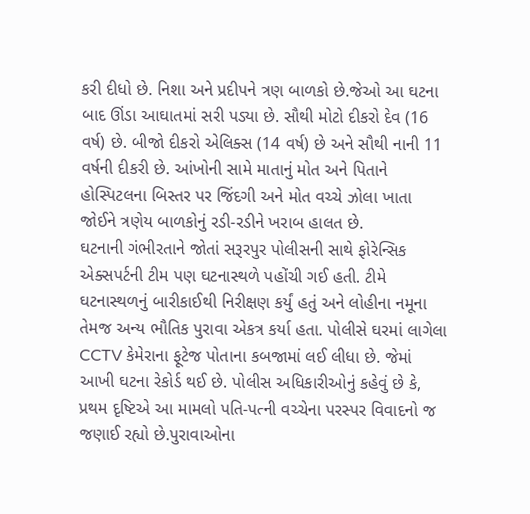કરી દીધો છે. નિશા અને પ્રદીપને ત્રણ બાળકો છે.જેઓ આ ઘટના બાદ ઊંડા આઘાતમાં સરી પડ્યા છે. સૌથી મોટો દીકરો દેવ (16 વર્ષ) છે. બીજો દીકરો એલિક્સ (14 વર્ષ) છે અને સૌથી નાની 11 વર્ષની દીકરી છે. આંખોની સામે માતાનું મોત અને પિતાને હોસ્પિટલના બિસ્તર પર જિંદગી અને મોત વચ્ચે ઝોલા ખાતા જોઈને ત્રણેય બાળકોનું રડી-રડીને ખરાબ હાલત છે.
ઘટનાની ગંભીરતાને જોતાં સરૂરપુર પોલીસની સાથે ફોરેન્સિક એક્સપર્ટની ટીમ પણ ઘટનાસ્થળે પહોંચી ગઈ હતી. ટીમે ઘટનાસ્થળનું બારીકાઈથી નિરીક્ષણ કર્યું હતું અને લોહીના નમૂના તેમજ અન્ય ભૌતિક પુરાવા એકત્ર કર્યા હતા. પોલીસે ઘરમાં લાગેલા CCTV કેમેરાના ફૂટેજ પોતાના કબજામાં લઈ લીધા છે. જેમાં આખી ઘટના રેકોર્ડ થઈ છે. પોલીસ અધિકારીઓનું કહેવું છે કે, પ્રથમ દૃષ્ટિએ આ મામલો પતિ-પત્ની વચ્ચેના પરસ્પર વિવાદનો જ જણાઈ રહ્યો છે.પુરાવાઓના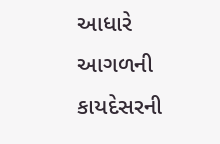આધારે આગળની કાયદેસરની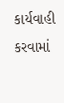કાર્યવાહી કરવામાં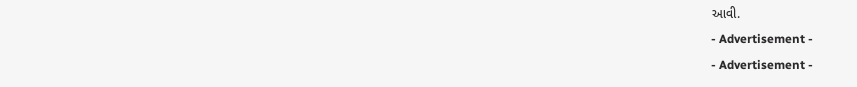આવી.
- Advertisement -
- Advertisement -